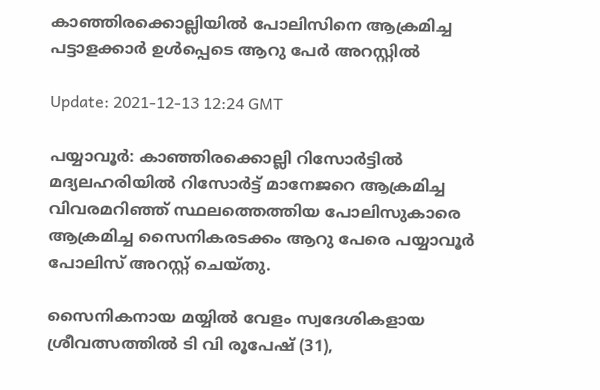കാഞ്ഞിരക്കൊല്ലിയില്‍ പോലിസിനെ ആക്രമിച്ച പട്ടാളക്കാര്‍ ഉള്‍പ്പെടെ ആറു പേര്‍ അറസ്റ്റില്‍

Update: 2021-12-13 12:24 GMT

പയ്യാവൂര്‍: കാഞ്ഞിരക്കൊല്ലി റിസോര്‍ട്ടില്‍ മദ്യലഹരിയില്‍ റിസോര്‍ട്ട് മാനേജറെ ആക്രമിച്ച വിവരമറിഞ്ഞ് സ്ഥലത്തെത്തിയ പോലിസുകാരെ ആക്രമിച്ച സൈനികരടക്കം ആറു പേരെ പയ്യാവൂര്‍ പോലിസ് അറസ്റ്റ് ചെയ്തു.

സൈനികനായ മയ്യില്‍ വേളം സ്വദേശികളായ ശ്രീവത്സത്തില്‍ ടി വി രൂപേഷ് (31),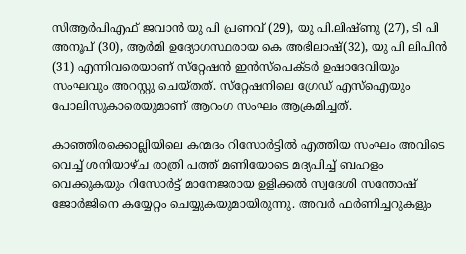സിആര്‍പിഎഫ് ജവാന്‍ യു പി പ്രണവ് (29), യു പി.ലിഷ്ണു (27), ടി പി അനൂപ് (30), ആര്‍മി ഉദ്യോഗസ്ഥരായ കെ അഭിലാഷ്(32), യു പി ലിപിന്‍ (31) എന്നിവരെയാണ് സ്‌റ്റേഷന്‍ ഇന്‍സ്‌പെക്ടര്‍ ഉഷാദേവിയും സംഘവും അറസ്റ്റു ചെയ്തത്. സ്‌റ്റേഷനിലെ ഗ്രേഡ് എസ്‌ഐയും പോലിസുകാരെയുമാണ് ആറംഗ സംഘം ആക്രമിച്ചത്.

കാഞ്ഞിരക്കൊല്ലിയിലെ കന്മദം റിസോര്‍ട്ടില്‍ എത്തിയ സംഘം അവിടെ വെച്ച് ശനിയാഴ്ച രാത്രി പത്ത് മണിയോടെ മദ്യപിച്ച് ബഹളം വെക്കുകയും റിസോര്‍ട്ട് മാനേജരായ ഉളിക്കല്‍ സ്വദേശി സന്തോഷ് ജോര്‍ജിനെ കയ്യേറ്റം ചെയ്യുകയുമായിരുന്നു. അവര്‍ ഫര്‍ണിച്ചറുകളും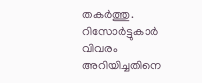തകര്‍ത്തു. റിസോര്‍ട്ടുകാര്‍ വിവരം അറിയിച്ചതിനെ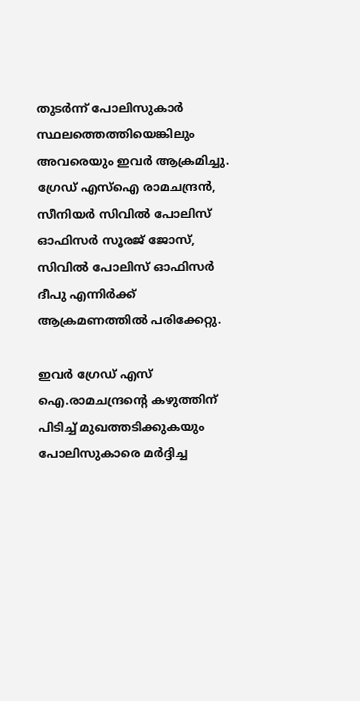തുടര്‍ന്ന് പോലിസുകാര്‍ സ്ഥലത്തെത്തിയെങ്കിലും അവരെയും ഇവര്‍ ആക്രമിച്ചു. ഗ്രേഡ് എസ്‌ഐ രാമചന്ദ്രന്‍, സീനിയര്‍ സിവില്‍ പോലിസ് ഓഫിസര്‍ സൂരജ് ജോസ്, സിവില്‍ പോലിസ് ഓഫിസര്‍ ദീപു എന്നിര്‍ക്ക് ആക്രമണത്തില്‍ പരിക്കേറ്റു.

ഇവര്‍ ഗ്രേഡ് എസ് ഐ.രാമചന്ദ്രന്റെ കഴുത്തിന് പിടിച്ച് മുഖത്തടിക്കുകയും പോലിസുകാരെ മര്‍ദ്ദിച്ച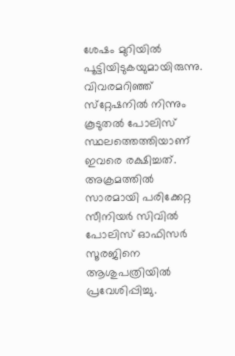ശേഷം മുറിയില്‍ പൂട്ടിയിടുകയുമായിരുന്നു. വിവരമറിഞ്ഞ് സ്‌റ്റേഷനില്‍ നിന്നും കൂടുതല്‍ പോലിസ് സ്ഥലത്തെത്തിയാണ് ഇവരെ രക്ഷിച്ചത്. അക്രമത്തില്‍ സാരമായി പരിക്കേറ്റ സീനിയര്‍ സിവില്‍ പോലിസ് ഓഫിസര്‍ സൂരജിനെ ആശുപത്രിയില്‍ പ്രവേശിപ്പിച്ചു.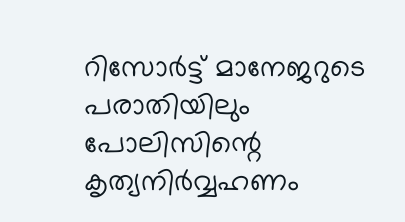റിസോര്‍ട്ട് മാനേജറുടെ പരാതിയിലും പോലിസിന്റെ കൃത്യനിര്‍വ്വഹണം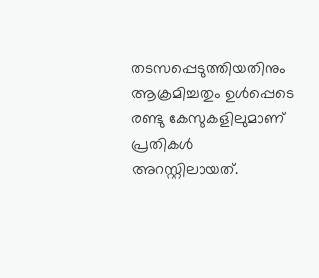തടസപ്പെടുത്തിയതിനും ആക്രമിച്ചതും ഉള്‍പ്പെടെ രണ്ടു കേസുകളിലുമാണ് പ്രതികള്‍ അറസ്റ്റിലായത്.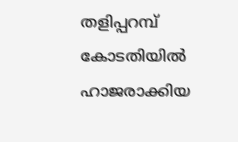തളിപ്പറമ്പ് കോടതിയില്‍ ഹാജരാക്കിയ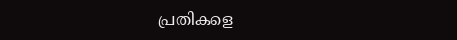പ്രതികളെ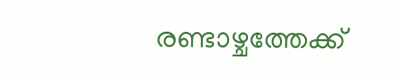രണ്ടാഴ്ചത്തേക്ക്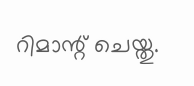റിമാന്റ് ചെയ്തു.